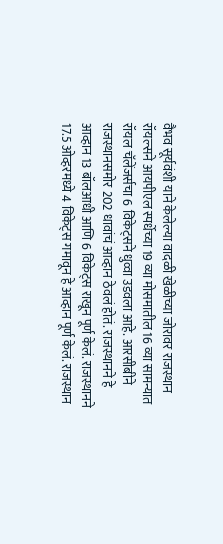वैभव सूर्यवंशी याने केलेल्या वादळी खेळीच्या जोरावर राजस्थान रॉयल्सने आयपीएल स्पर्धेच्या 19 व्या मोसमातील 16 व्या सामन्यात रॉयल चॅलेंजर्सचा 6 विकेट्सने धुव्वा उडवला आहे. आरसीबीने राजस्थानसमोर 202 धावांचं आव्हान ठेवलं होतं. राजस्थानने हे आव्हान 13 बॉलआधी आणि 6 विकेट्स राखून पूर्ण केलं. राजस्थानने 17.5 ओव्हरमध्ये 4 विकेट्स गमावून हे आव्हान पूर्ण केलं. राजस्थान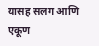यासह सलग आणि एकूण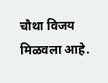चौथा विजय मिळवला आहे.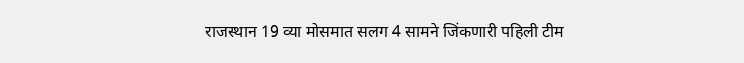राजस्थान 19 व्या मोसमात सलग 4 सामने जिंकणारी पहिली टीम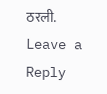ठरली.
Leave a Reply